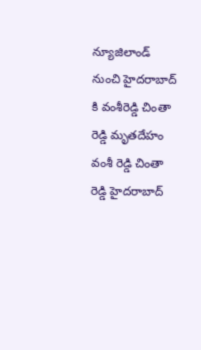న్యూజిలాండ్ నుంచి హైదరాబాద్ కి వంశీరెడ్డి చింతా రెడ్డి మృతదేహం
వంశీ రెడ్డి చింతా రెడ్డి హైదరాబాద్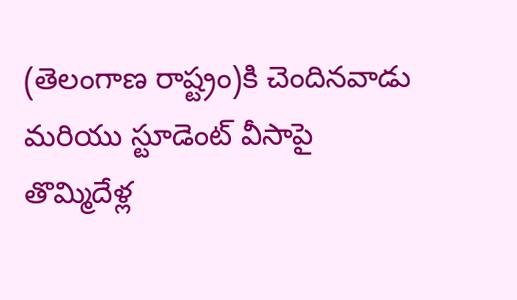(తెలంగాణ రాష్ట్రం)కి చెందినవాడు మరియు స్టూడెంట్ వీసాపై తొమ్మిదేళ్ల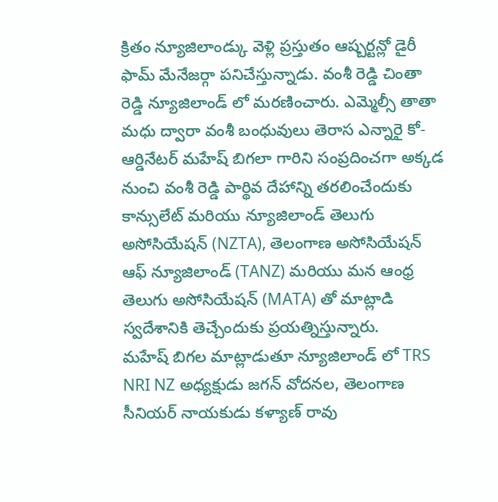క్రితం న్యూజిలాండ్కు వెళ్లి ప్రస్తుతం ఆష్బర్టన్లో డైరీ ఫామ్ మేనేజర్గా పనిచేస్తున్నాడు. వంశీ రెడ్డి చింతా రెడ్డి న్యూజిలాండ్ లో మరణించారు. ఎమ్మెల్సీ తాతా మధు ద్వారా వంశీ బంధువులు తెరాస ఎన్నారై కో-ఆర్డినేటర్ మహేష్ బిగలా గారిని సంప్రదించగా అక్కడ నుంచి వంశీ రెడ్డి పార్థివ దేహాన్ని తరలించేందుకు కాన్సులేట్ మరియు న్యూజిలాండ్ తెలుగు అసోసియేషన్ (NZTA), తెలంగాణ అసోసియేషన్ ఆఫ్ న్యూజిలాండ్ (TANZ) మరియు మన ఆంధ్ర తెలుగు అసోసియేషన్ (MATA) తో మాట్లాడి స్వదేశానికి తెచ్చేందుకు ప్రయత్నిస్తున్నారు.
మహేష్ బిగల మాట్లాడుతూ న్యూజిలాండ్ లో TRS NRI NZ అధ్యక్షుడు జగన్ వోదనల, తెలంగాణ సీనియర్ నాయకుడు కళ్యాణ్ రావు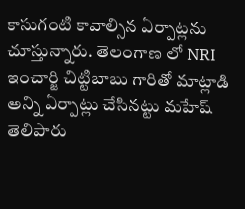కాసుగంటి కావాల్సిన ఏర్పాట్లను చూస్తున్నారు. తెలంగాణ లో NRI ఇంచార్జి చిట్టిబాబు గారితో మాట్లాడి అన్ని ఏర్పాట్లు చేసినట్టు మహేష్ తెలిపారు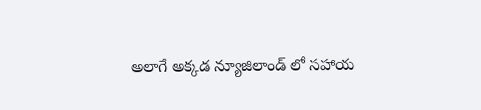అలాగే అక్కడ న్యూజిలాండ్ లో సహాయ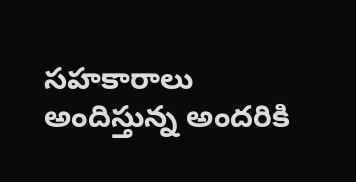సహకారాలు అందిస్తున్న అందరికి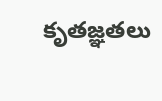కృతజ్ఞతలు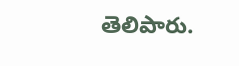తెలిపారు.